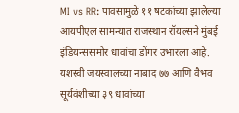MI vs RR: पावसामुळे ११ षटकांच्या झालेल्या आयपीएल सामन्यात राजस्थान रॉयल्सने मुंबई इंडियन्ससमोर धावांचा डोंगर उभारला आहे. यशस्वी जयस्वालच्या नाबाद ७७ आणि वैभव सूर्यवंशीच्या ३९ धावांच्या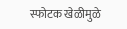स्फोटक खेळीमुळे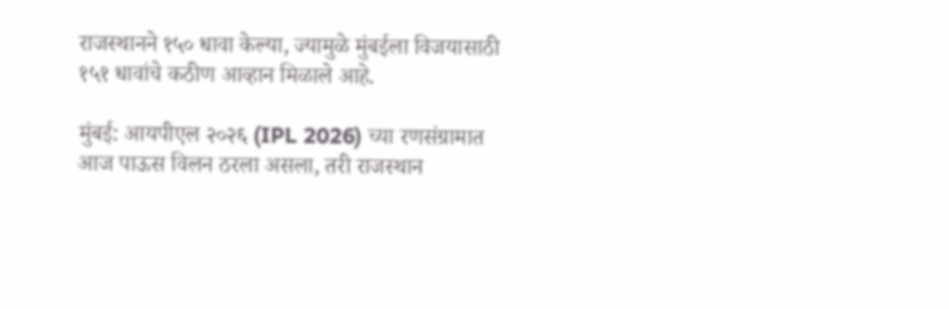राजस्थानने १५० धावा केल्या, ज्यामुळे मुंबईला विजयासाठी १५१ धावांचे कठीण आव्हान मिळाले आहे.

मुंबई: आयपीएल २०२६ (IPL 2026) च्या रणसंग्रामात आज पाऊस विलन ठरला असला, तरी राजस्थान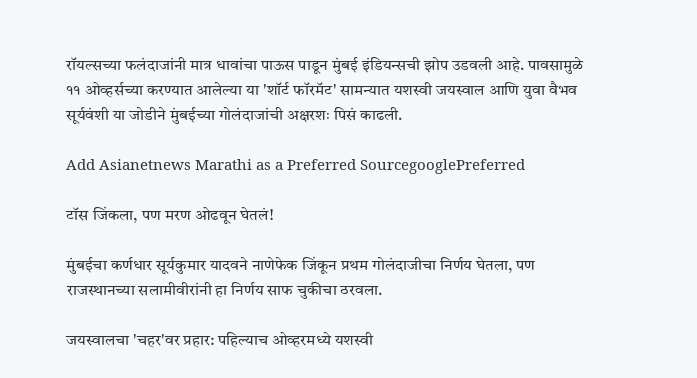रॉयल्सच्या फलंदाजांनी मात्र धावांचा पाऊस पाडून मुंबई इंडियन्सची झोप उडवली आहे. पावसामुळे ११ ओव्हर्सच्या करण्यात आलेल्या या 'शॉर्ट फॉरमॅट' सामन्यात यशस्वी जयस्वाल आणि युवा वैभव सूर्यवंशी या जोडीने मुंबईच्या गोलंदाजांची अक्षरशः पिसं काढली.

Add Asianetnews Marathi as a Preferred SourcegooglePreferred

टॉस जिंकला, पण मरण ओढवून घेतलं!

मुंबईचा कर्णधार सूर्यकुमार यादवने नाणेफेक जिंकून प्रथम गोलंदाजीचा निर्णय घेतला, पण राजस्थानच्या सलामीवीरांनी हा निर्णय साफ चुकीचा ठरवला.

जयस्वालचा 'चहर'वर प्रहार: पहिल्याच ओव्हरमध्ये यशस्वी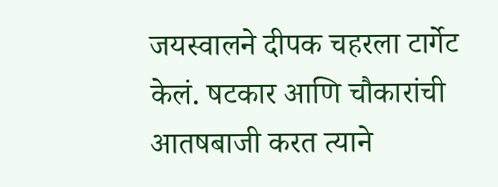जयस्वालने दीपक चहरला टार्गेट केलं. षटकार आणि चौकारांची आतषबाजी करत त्याने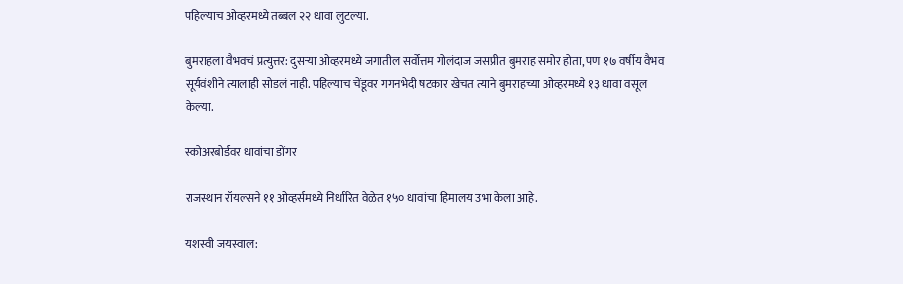पहिल्याच ओव्हरमध्ये तब्बल २२ धावा लुटल्या.

बुमराहला वैभवचं प्रत्युत्तर: दुसऱ्या ओव्हरमध्ये जगातील सर्वोत्तम गोलंदाज जसप्रीत बुमराह समोर होता, पण १७ वर्षीय वैभव सूर्यवंशीने त्यालाही सोडलं नाही. पहिल्याच चेंडूवर गगनभेदी षटकार खेचत त्याने बुमराहच्या ओव्हरमध्ये १३ धावा वसूल केल्या.

स्कोअरबोर्डवर धावांचा डोंगर

राजस्थान रॉयल्सने ११ ओव्हर्समध्ये निर्धारित वेळेत १५० धावांचा हिमालय उभा केला आहे.

यशस्वी जयस्वाल: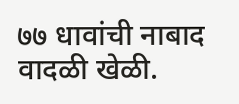७७ धावांची नाबाद वादळी खेळी.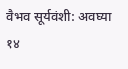वैभव सूर्यवंशी: अवघ्या १४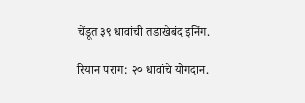चेंडूत ३९ धावांची तडाखेबंद इनिंग.

रियान पराग: २० धावांचे योगदान.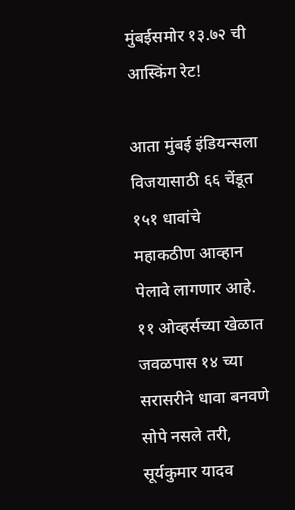मुंबईसमोर १३.७२ ची आस्किंग रेट!

आता मुंबई इंडियन्सला विजयासाठी ६६ चेंडूत १५१ धावांचे महाकठीण आव्हान पेलावे लागणार आहे. ११ ओव्हर्सच्या खेळात जवळपास १४ च्या सरासरीने धावा बनवणे सोपे नसले तरी, सूर्यकुमार यादव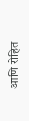आणि रोहित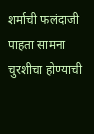शर्माची फलंदाजी पाहता सामना चुरशीचा होण्याची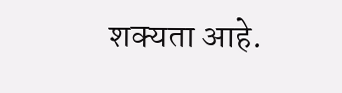शक्यता आहे.